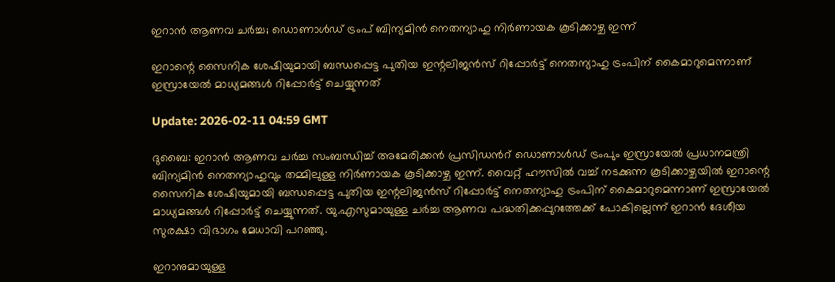ഇറാൻ ആണവ ചർച്ച; ഡൊണാൾഡ് ട്രംപ് ബിന്യമിൻ നെതന്യാഹു നിർണായക കൂടിക്കാഴ്ച ഇന്ന്

ഇറാന്റെ സൈനിക ശേഷിയുമായി ബന്ധപ്പെട്ട പുതിയ ഇന്റലിജൻസ് റിപ്പോർട്ട് നെതന്യാഹു ട്രംപിന് കൈമാറുമെന്നാണ് ഇസ്രായേൽ മാധ്യമങ്ങൾ റിപ്പോർട്ട് ചെയ്യുന്നത്

Update: 2026-02-11 04:59 GMT

ദുബൈ: ഇറാൻ ആണവ ചർച്ച സംബന്ധിച്ച് അമേരിക്കൻ പ്രസിഡൻറ് ഡൊണാൾഡ് ട്രംപും ഇസ്രായേൽ പ്രധാനമന്ത്രി ബിന്യമിൻ നെതന്യാഹുവും തമ്മിലുള്ള നിർണായക കൂടിക്കാഴ്ച ഇന്ന്. വൈറ്റ് ഹൗസിൽ വച്ച് നടക്കുന്ന കൂടിക്കാഴ്ചയിൽ ഇറാന്റെ സൈനിക ശേഷിയുമായി ബന്ധപ്പെട്ട പുതിയ ഇന്റലിജൻസ് റിപ്പോർട്ട് നെതന്യാഹു ട്രംപിന് കൈമാറുമെന്നാണ് ഇസ്രായേൽ മാധ്യമങ്ങൾ റിപ്പോർട്ട് ചെയ്യുന്നത്. യു.എസുമായുള്ള ചർച്ച ആണവ പദ്ധതിക്കപ്പുറത്തേക്ക് പോകില്ലെന്ന് ഇറാൻ ദേശീയ സുരക്ഷാ വിഭാഗം മേധാവി പറഞ്ഞു.

ഇറാനുമായുള്ള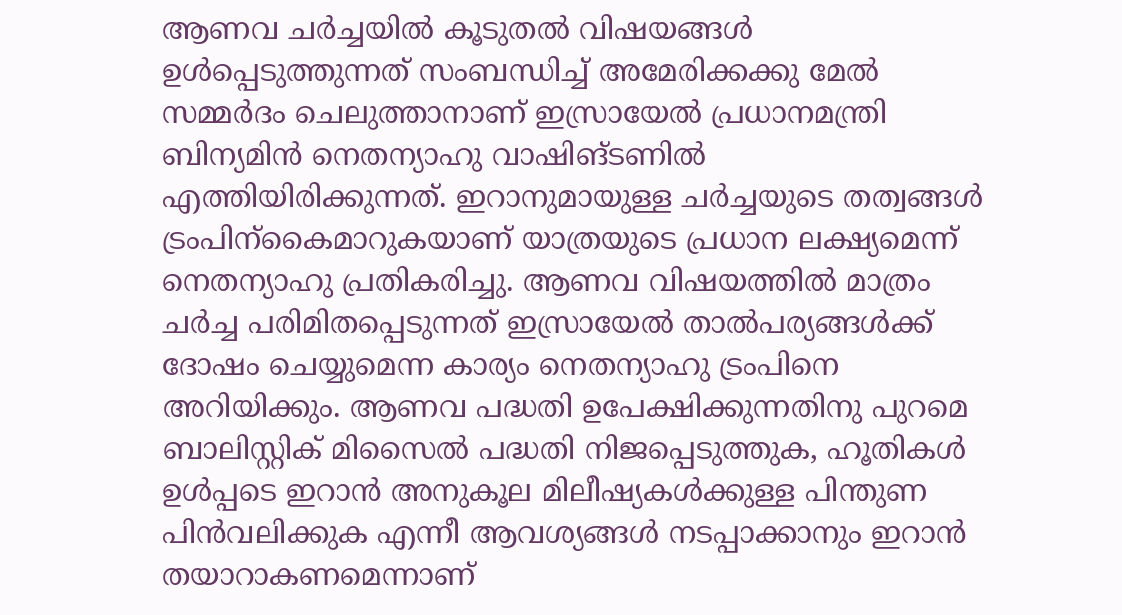ആണവ ചർച്ചയിൽ കൂടുതൽ വിഷയങ്ങൾ ഉൾപ്പെടുത്തുന്നത് സംബന്ധിച്ച് അമേരിക്കക്കു മേൽ സമ്മർദം ചെലുത്താനാണ് ഇസ്രായേൽ പ്രധാനമന്ത്രി ബിന്യമിൻ നെതന്യാഹു വാഷിങ്ടണിൽ എത്തിയിരിക്കുന്നത്. ഇറാനുമായുള്ള ചർച്ചയുടെ തത്വങ്ങൾ ട്രംപിന്കൈമാറുകയാണ് യാത്രയുടെ പ്രധാന ലക്ഷ്യമെന്ന് നെതന്യാഹു പ്രതികരിച്ചു. ആണവ വിഷയത്തിൽ മാത്രം ചർച്ച പരിമിതപ്പെടുന്നത് ഇസ്രായേൽ താൽപര്യങ്ങൾക്ക് ദോഷം ചെയ്യുമെന്ന കാര്യം നെതന്യാഹു ട്രംപിനെ അറിയിക്കും. ആണവ പദ്ധതി ഉപേക്ഷിക്കുന്നതിനു പുറമെ ബാലിസ്റ്റിക് മിസൈൽ പദ്ധതി നിജപ്പെടുത്തുക, ഹൂതികൾ ഉൾപ്പടെ ഇറാൻ അനുകൂല മിലീഷ്യകൾക്കുള്ള പിന്തുണ പിൻവലിക്കുക എന്നീ ആവശ്യങ്ങൾ നടപ്പാക്കാനും ഇറാൻ തയാറാകണമെന്നാണ്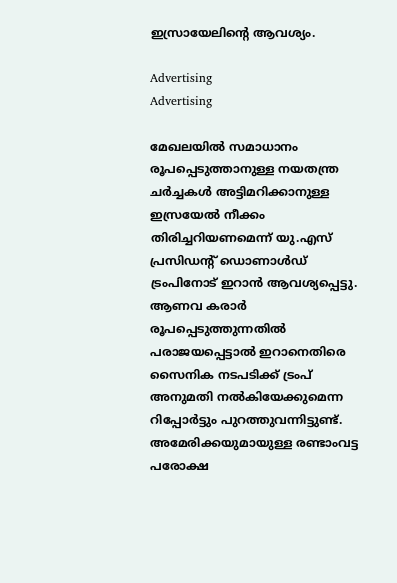ഇസ്രായേലിന്റെ ആവശ്യം.

Advertising
Advertising

മേഖലയിൽ സമാധാനം രൂപപ്പെടുത്താനുള്ള നയതന്ത്ര ചർച്ചകൾ അട്ടിമറിക്കാനുള്ള ഇസ്രയേൽ നീക്കം തിരിച്ചറിയണമെന്ന് യു.എസ് പ്രസിഡൻ്റ് ഡൊണാൾഡ് ട്രംപിനോട് ഇറാൻ ആവശ്യപ്പെട്ടു. ആണവ കരാർ രൂപപ്പെടുത്തുന്നതിൽ പരാജയപ്പെട്ടാൽ ഇറാനെതിരെ സൈനിക നടപടിക്ക് ട്രംപ് അനുമതി നൽകിയേക്കുമെന്ന റിപ്പോർട്ടും പുറത്തുവന്നിട്ടുണ്ട്. അമേരിക്കയുമായുള്ള രണ്ടാംവട്ട പരോക്ഷ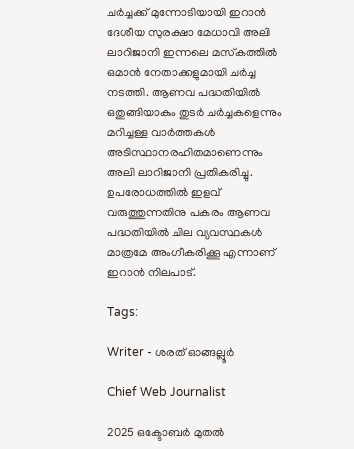ചർച്ചക്ക് മുന്നോടിയായി ഇറാൻ ദേശീയ സുരക്ഷാ മേധാവി അലി ലാറിജാനി ഇന്നലെ മസ്‌കത്തിൽ ഒമാൻ നേതാക്കളുമായി ചർച്ച നടത്തി. ആണവ പദ്ധതിയിൽ ഒതുങ്ങിയാകും തുടർ ചർച്ചകളെന്നും മറിച്ചള്ള വാർത്തകൾ അടിസ്ഥാനരഹിതമാണെന്നും അലി ലാറിജാനി പ്രതികരിച്ചു. ഉപരോധത്തിൽ ഇളവ് വരുത്തുന്നതിനു പകരം ആണവ പദ്ധതിയിൽ ചില വ്യവസ്ഥകൾ മാത്രമേ അംഗീകരിക്കൂ എന്നാണ് ഇറാൻ നിലപാട്.

Tags:

Writer - ശരത് ഓങ്ങല്ലൂർ

Chief Web Journalist

2025 ഒക്ടോബർ മുതൽ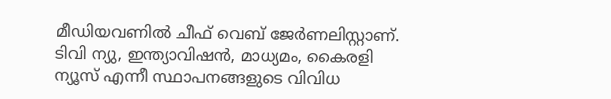മീ‍ഡിയവണിൽ ചീഫ് വെബ് ജേർണലിസ്റ്റാണ്. ടിവി ന്യു, ഇന്ത്യാവിഷൻ, മാധ്യമം, കൈരളി ന്യൂസ് എന്നീ സ്ഥാപനങ്ങളുടെ വിവിധ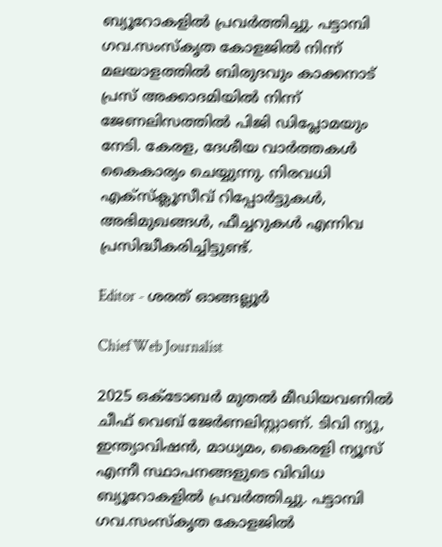ബ്യൂറോകളിൽ പ്രവർത്തിച്ചു. പട്ടാമ്പി ഗവ.സംസ്കൃത കോളജിൽ നിന്ന് മലയാളത്തിൽ ബിരുദവും കാക്കനാട് പ്രസ് അക്കാദമിയിൽ നിന്ന് ജേണലിസത്തിൽ പിജി ഡിപ്ലോമയും നേടി. കേരള, ദേശീയ വാർത്തകൾ കൈകാര്യം ചെയ്യുന്നു. നിരവധി എക്സ്ക്ലൂസീവ് റിപ്പോർട്ടുകൾ, അഭിമുഖങ്ങള്‍, ഫീച്ചറുകള്‍ എന്നിവ പ്രസിദ്ധീകരിച്ചിട്ടുണ്ട്.

Editor - ശരത് ഓങ്ങല്ലൂർ

Chief Web Journalist

2025 ഒക്ടോബർ മുതൽ മീ‍ഡിയവണിൽ ചീഫ് വെബ് ജേർണലിസ്റ്റാണ്. ടിവി ന്യു, ഇന്ത്യാവിഷൻ, മാധ്യമം, കൈരളി ന്യൂസ് എന്നീ സ്ഥാപനങ്ങളുടെ വിവിധ ബ്യൂറോകളിൽ പ്രവർത്തിച്ചു. പട്ടാമ്പി ഗവ.സംസ്കൃത കോളജിൽ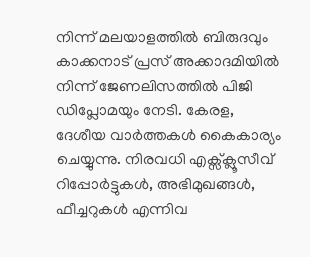നിന്ന് മലയാളത്തിൽ ബിരുദവും കാക്കനാട് പ്രസ് അക്കാദമിയിൽ നിന്ന് ജേണലിസത്തിൽ പിജി ഡിപ്ലോമയും നേടി. കേരള, ദേശീയ വാർത്തകൾ കൈകാര്യം ചെയ്യുന്നു. നിരവധി എക്സ്ക്ലൂസീവ് റിപ്പോർട്ടുകൾ, അഭിമുഖങ്ങള്‍, ഫീച്ചറുകള്‍ എന്നിവ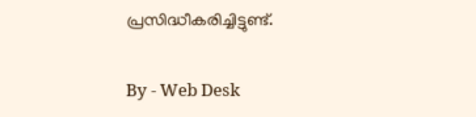പ്രസിദ്ധീകരിച്ചിട്ടുണ്ട്.

By - Web Desk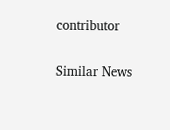contributor

Similar News